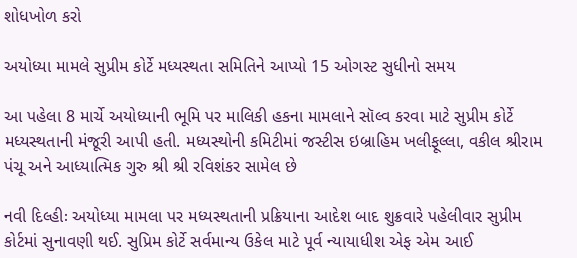શોધખોળ કરો

અયોધ્યા મામલે સુપ્રીમ કોર્ટે મધ્યસ્થતા સમિતિને આપ્યો 15 ઓગસ્ટ સુધીનો સમય

આ પહેલા 8 માર્ચે અયોધ્યાની ભૂમિ પર માલિકી હકના મામલાને સૉલ્વ કરવા માટે સુપ્રીમ કોર્ટે મધ્યસ્થતાની મંજૂરી આપી હતી. મધ્યસ્થોની કમિટીમાં જસ્ટીસ ઇબ્રાહિમ ખલીફૂલ્લા, વકીલ શ્રીરામ પંચૂ અને આધ્યાત્મિક ગુરુ શ્રી શ્રી રવિશંકર સામેલ છે

નવી દિલ્હીઃ અયોધ્યા મામલા પર મધ્યસ્થતાની પ્રક્રિયાના આદેશ બાદ શુક્રવારે પહેલીવાર સુપ્રીમ કોર્ટમાં સુનાવણી થઈ. સુપ્રિમ કોર્ટે સર્વમાન્ય ઉકેલ માટે પૂર્વ ન્યાયાધીશ એફ એમ આઈ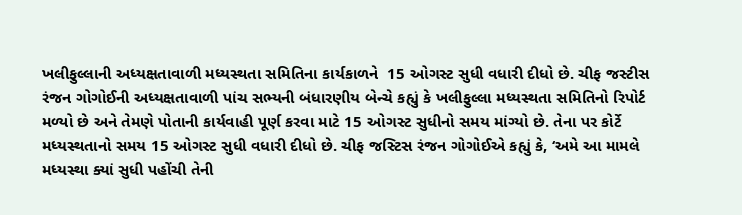ખલીફુલ્લાની અધ્યક્ષતાવાળી મધ્યસ્થતા સમિતિના કાર્યકાળને  15 ઓગસ્ટ સુધી વધારી દીધો છે. ચીફ જસ્ટીસ રંજન ગોગોઈની અધ્યક્ષતાવાળી પાંચ સભ્યની બંધારણીય બેન્ચે કહ્યું કે ખલીફુલ્લા મધ્યસ્થતા સમિતિનો રિપોર્ટ મળ્યો છે અને તેમણે પોતાની કાર્યવાહી પૂર્ણ કરવા માટે 15 ઓગસ્ટ સુધીનો સમય માંગ્યો છે. તેના પર કોર્ટે મધ્યસ્થતાનો સમય 15 ઓગસ્ટ સુધી વધારી દીધો છે. ચીફ જસ્ટિસ રંજન ગોગોઈએ કહ્યું કે, ‘અમે આ મામલે મધ્યસ્થા ક્યાં સુધી પહોંચી તેની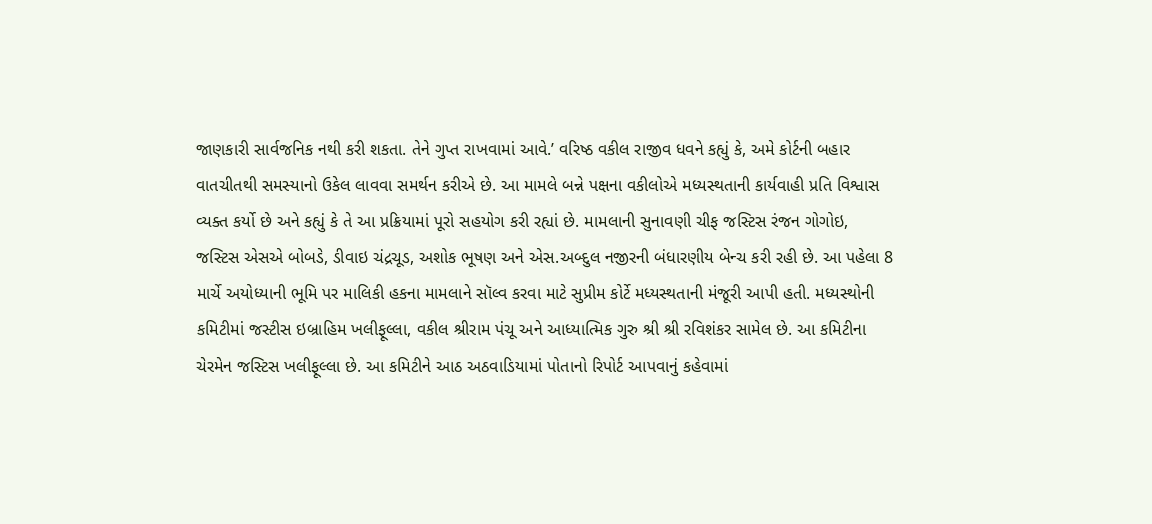જાણકારી સાર્વજનિક નથી કરી શકતા. તેને ગુપ્ત રાખવામાં આવે.’ વરિષ્ઠ વકીલ રાજીવ ધવને કહ્યું કે, અમે કોર્ટની બહાર વાતચીતથી સમસ્યાનો ઉકેલ લાવવા સમર્થન કરીએ છે. આ મામલે બન્ને પક્ષના વકીલોએ મધ્યસ્થતાની કાર્યવાહી પ્રતિ વિશ્વાસ વ્યક્ત કર્યો છે અને કહ્યું કે તે આ પ્રક્રિયામાં પૂરો સહયોગ કરી રહ્યાં છે. મામલાની સુનાવણી ચીફ જસ્ટિસ રંજન ગોગોઇ, જસ્ટિસ એસએ બોબડે, ડીવાઇ ચંદ્રચૂડ, અશોક ભૂષણ અને એસ.અબ્દુલ નજીરની બંધારણીય બેન્ચ કરી રહી છે. આ પહેલા 8 માર્ચે અયોધ્યાની ભૂમિ પર માલિકી હકના મામલાને સૉલ્વ કરવા માટે સુપ્રીમ કોર્ટે મધ્યસ્થતાની મંજૂરી આપી હતી. મધ્યસ્થોની કમિટીમાં જસ્ટીસ ઇબ્રાહિમ ખલીફૂલ્લા, વકીલ શ્રીરામ પંચૂ અને આધ્યાત્મિક ગુરુ શ્રી શ્રી રવિશંકર સામેલ છે. આ કમિટીના ચેરમેન જસ્ટિસ ખલીફૂલ્લા છે. આ કમિટીને આઠ અઠવાડિયામાં પોતાનો રિપોર્ટ આપવાનું કહેવામાં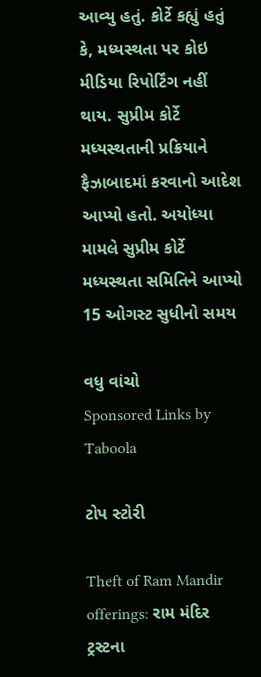આવ્યુ હતું. કોર્ટે કહ્યું હતું કે, મધ્યસ્થતા પર કોઇ મીડિયા રિપોર્ટિંગ નહીં થાય. સુપ્રીમ કોર્ટે મધ્યસ્થતાની પ્રક્રિયાને ફૈઝાબાદમાં કરવાનો આદેશ આપ્યો હતો. અયોધ્યા મામલે સુપ્રીમ કોર્ટે મધ્યસ્થતા સમિતિને આપ્યો 15 ઓગસ્ટ સુધીનો સમય

વધુ વાંચો
Sponsored Links by Taboola

ટોપ સ્ટોરી

Theft of Ram Mandir offerings: રામ મંદિર ટ્રસ્ટના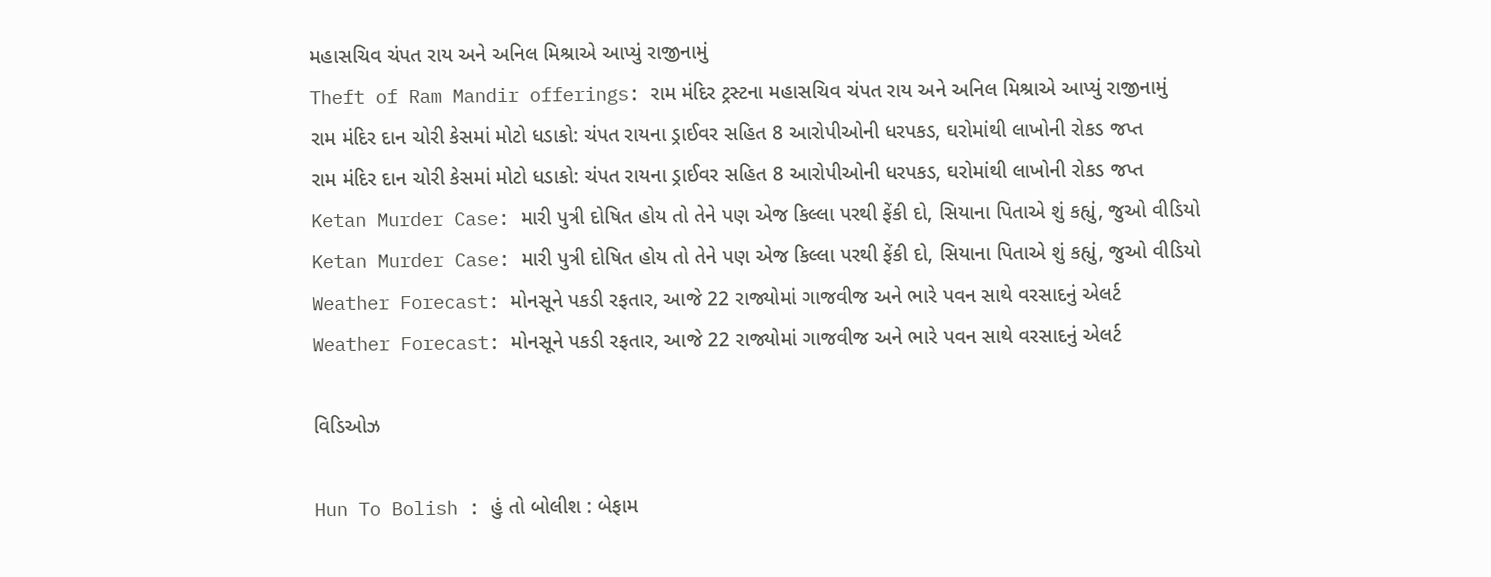મહાસચિવ ચંપત રાય અને અનિલ મિશ્રાએ આપ્યું રાજીનામું
Theft of Ram Mandir offerings: રામ મંદિર ટ્રસ્ટના મહાસચિવ ચંપત રાય અને અનિલ મિશ્રાએ આપ્યું રાજીનામું
રામ મંદિર દાન ચોરી કેસમાં મોટો ધડાકો: ચંપત રાયના ડ્રાઈવર સહિત 8 આરોપીઓની ધરપકડ, ઘરોમાંથી લાખોની રોકડ જપ્ત
રામ મંદિર દાન ચોરી કેસમાં મોટો ધડાકો: ચંપત રાયના ડ્રાઈવર સહિત 8 આરોપીઓની ધરપકડ, ઘરોમાંથી લાખોની રોકડ જપ્ત
Ketan Murder Case: મારી પુત્રી દોષિત હોય તો તેને પણ એજ કિલ્લા પરથી ફેંકી દો, સિયાના પિતાએ શું કહ્યું, જુઓ વીડિયો
Ketan Murder Case: મારી પુત્રી દોષિત હોય તો તેને પણ એજ કિલ્લા પરથી ફેંકી દો, સિયાના પિતાએ શું કહ્યું, જુઓ વીડિયો
Weather Forecast: મોનસૂને પકડી રફતાર, આજે 22 રાજ્યોમાં ગાજવીજ અને ભારે પવન સાથે વરસાદનું એલર્ટ
Weather Forecast: મોનસૂને પકડી રફતાર, આજે 22 રાજ્યોમાં ગાજવીજ અને ભારે પવન સાથે વરસાદનું એલર્ટ

વિડિઓઝ

Hun To Bolish : હું તો બોલીશ : બેફામ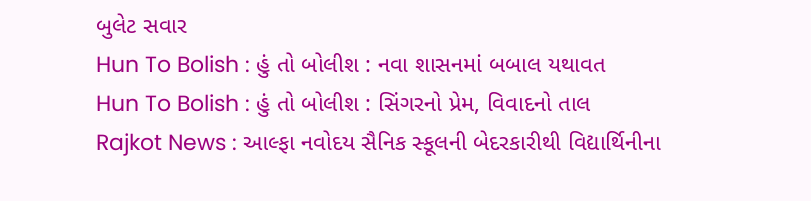બુલેટ સવાર
Hun To Bolish : હું તો બોલીશ : નવા શાસનમાં બબાલ યથાવત
Hun To Bolish : હું તો બોલીશ : સિંગરનો પ્રેમ, વિવાદનો તાલ
Rajkot News : આલ્ફા નવોદય સૈનિક સ્કૂલની બેદરકારીથી વિદ્યાર્થિનીના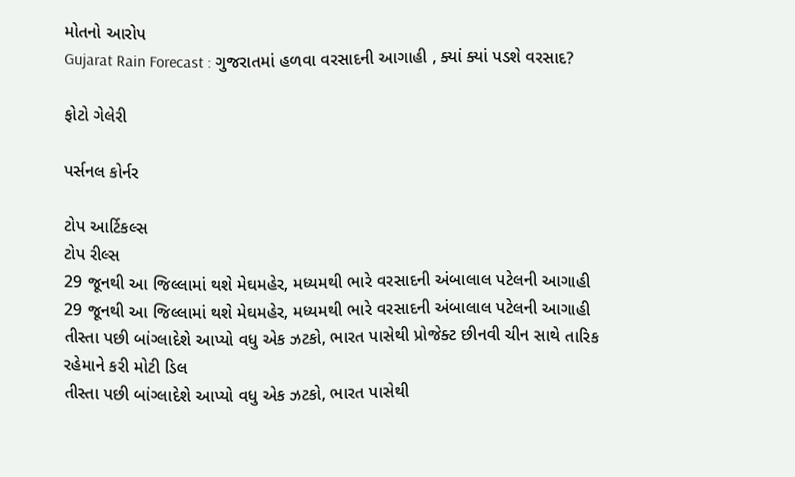મોતનો આરોપ
Gujarat Rain Forecast : ગુજરાતમાં હળવા વરસાદની આગાહી , ક્યાં ક્યાં પડશે વરસાદ?

ફોટો ગેલેરી

પર્સનલ કોર્નર

ટોપ આર્ટિકલ્સ
ટોપ રીલ્સ
29 જૂનથી આ જિલ્લામાં થશે મેઘમહેર, મધ્યમથી ભારે વરસાદની અંબાલાલ પટેલની આગાહી
29 જૂનથી આ જિલ્લામાં થશે મેઘમહેર, મધ્યમથી ભારે વરસાદની અંબાલાલ પટેલની આગાહી
તીસ્તા પછી બાંગ્લાદેશે આપ્યો વધુ એક ઝટકો, ભારત પાસેથી પ્રોજેક્ટ છીનવી ચીન સાથે તારિક રહેમાને કરી મોટી ડિલ
તીસ્તા પછી બાંગ્લાદેશે આપ્યો વધુ એક ઝટકો, ભારત પાસેથી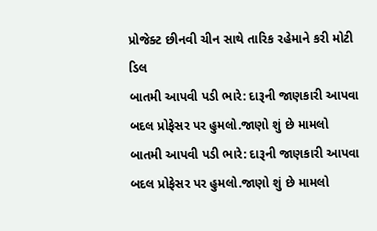પ્રોજેક્ટ છીનવી ચીન સાથે તારિક રહેમાને કરી મોટી ડિલ
બાતમી આપવી પડી ભારે: દારૂની જાણકારી આપવા બદલ પ્રોફેસર પર હુમલો.જાણો શું છે મામલો
બાતમી આપવી પડી ભારે: દારૂની જાણકારી આપવા બદલ પ્રોફેસર પર હુમલો.જાણો શું છે મામલો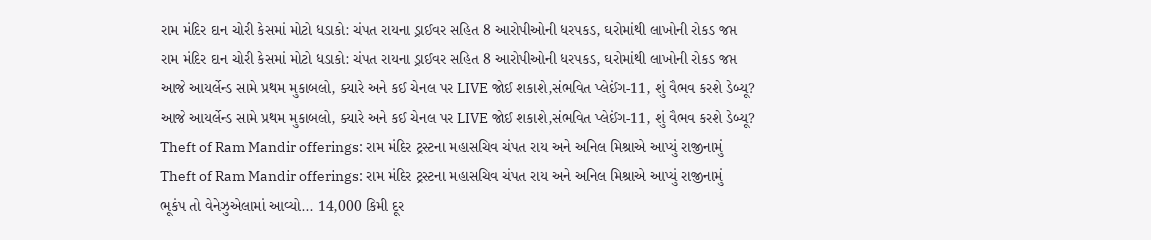રામ મંદિર દાન ચોરી કેસમાં મોટો ધડાકો: ચંપત રાયના ડ્રાઈવર સહિત 8 આરોપીઓની ધરપકડ, ઘરોમાંથી લાખોની રોકડ જપ્ત
રામ મંદિર દાન ચોરી કેસમાં મોટો ધડાકો: ચંપત રાયના ડ્રાઈવર સહિત 8 આરોપીઓની ધરપકડ, ઘરોમાંથી લાખોની રોકડ જપ્ત
આજે આયર્લેન્ડ સામે પ્રથમ મુકાબલો, ક્યારે અને કઈ ચેનલ પર LIVE જોઈ શકાશે,સંભવિત પ્લેઈંગ-11, શું વૈભવ કરશે ડેબ્યૂ?
આજે આયર્લેન્ડ સામે પ્રથમ મુકાબલો, ક્યારે અને કઈ ચેનલ પર LIVE જોઈ શકાશે,સંભવિત પ્લેઈંગ-11, શું વૈભવ કરશે ડેબ્યૂ?
Theft of Ram Mandir offerings: રામ મંદિર ટ્રસ્ટના મહાસચિવ ચંપત રાય અને અનિલ મિશ્રાએ આપ્યું રાજીનામું
Theft of Ram Mandir offerings: રામ મંદિર ટ્રસ્ટના મહાસચિવ ચંપત રાય અને અનિલ મિશ્રાએ આપ્યું રાજીનામું
ભૂકંપ તો વેનેઝુએલામાં આવ્યો... 14,000 કિમી દૂર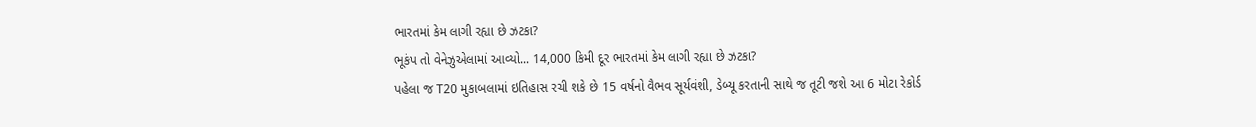ભારતમાં કેમ લાગી રહ્યા છે ઝટકા?
ભૂકંપ તો વેનેઝુએલામાં આવ્યો... 14,000 કિમી દૂર ભારતમાં કેમ લાગી રહ્યા છે ઝટકા?
પહેલા જ T20 મુકાબલામાં ઇતિહાસ રચી શકે છે 15 વર્ષનો વૈભવ સૂર્યવંશી, ડેબ્યૂ કરતાની સાથે જ તૂટી જશે આ 6 મોટા રેકોર્ડ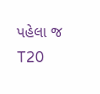પહેલા જ T20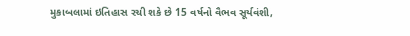મુકાબલામાં ઇતિહાસ રચી શકે છે 15 વર્ષનો વૈભવ સૂર્યવંશી,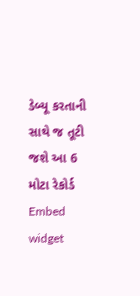ડેબ્યૂ કરતાની સાથે જ તૂટી જશે આ 6 મોટા રેકોર્ડ
Embed widget